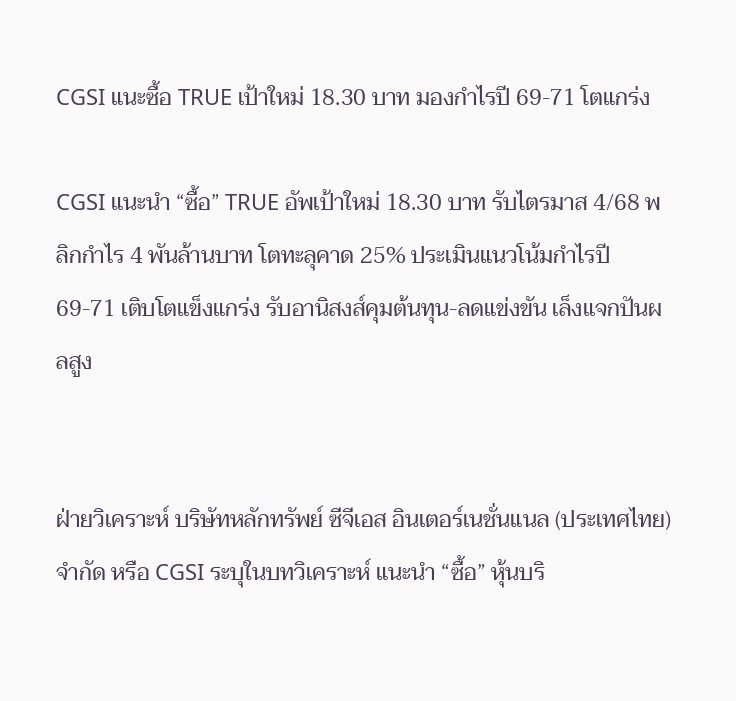CGSI แนะซื้อ TRUE เป้าใหม่ 18.30 บาท มองกำไรปี 69-71 โตแกร่ง

CGSI แนะนำ “ซื้อ” TRUE อัพเป้าใหม่ 18.30 บาท รับไตรมาส 4/68 พลิกกำไร 4 พันล้านบาท โตทะลุคาด 25% ประเมินแนวโน้มกำไรปี 69-71 เติบโตแข็งแกร่ง รับอานิสงส์คุมต้นทุน-ลดแข่งขัน เล็งแจกปันผลสูง


ฝ่ายวิเคราะห์ บริษัทหลักทรัพย์ ซีจีเอส อินเตอร์เนชั่นแนล (ประเทศไทย) จำกัด หรือ CGSI ระบุในบทวิเคราะห์ แนะนำ “ซื้อ” หุ้นบริ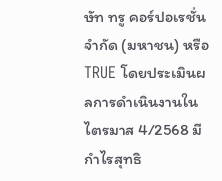ษัท ทรู คอร์ปอเรชั่น จำกัด (มหาชน) หรือ TRUE โดยประเมินผลการดำเนินงานในไตรมาส 4/2568 มีกำไรสุทธิ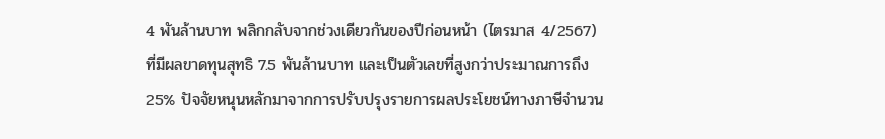4 พันล้านบาท พลิกกลับจากช่วงเดียวกันของปีก่อนหน้า (ไตรมาส 4/2567) ที่มีผลขาดทุนสุทธิ 7.5 พันล้านบาท และเป็นตัวเลขที่สูงกว่าประมาณการถึง 25% ปัจจัยหนุนหลักมาจากการปรับปรุงรายการผลประโยชน์ทางภาษีจำนวน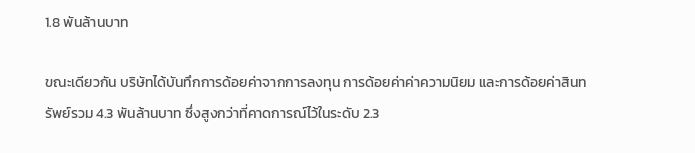1.8 พันล้านบาท

ขณะเดียวกัน บริษัทได้บันทึกการด้อยค่าจากการลงทุน การด้อยค่าค่าความนิยม และการด้อยค่าสินทรัพย์รวม 4.3 พันล้านบาท ซึ่งสูงกว่าที่คาดการณ์ไว้ในระดับ 2.3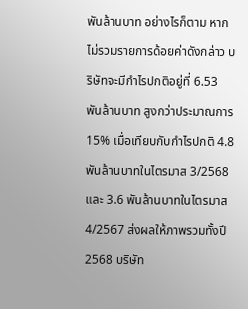พันล้านบาท อย่างไรก็ตาม หากไม่รวมรายการด้อยค่าดังกล่าว บริษัทจะมีกำไรปกติอยู่ที่ 6.53 พันล้านบาท สูงกว่าประมาณการ 15% เมื่อเทียบกับกำไรปกติ 4.8 พันล้านบาทในไตรมาส 3/2568 และ 3.6 พันล้านบาทในไตรมาส 4/2567 ส่งผลให้ภาพรวมทั้งปี 2568 บริษัท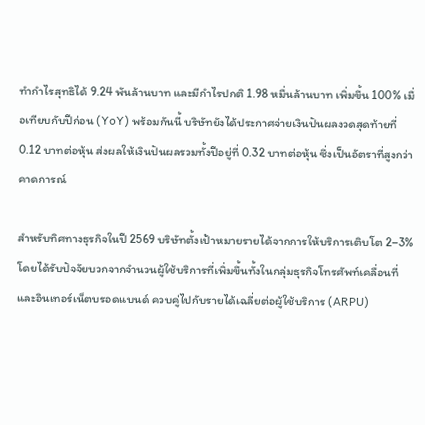ทำกำไรสุทธิได้ 9.24 พันล้านบาท และมีกำไรปกติ 1.98 หมื่นล้านบาท เพิ่มขึ้น 100% เมื่อเทียบกับปีก่อน (YoY) พร้อมกันนี้ บริษัทยังได้ประกาศจ่ายเงินปันผลงวดสุดท้ายที่ 0.12 บาทต่อหุ้น ส่งผลให้เงินปันผลรวมทั้งปีอยู่ที่ 0.32 บาทต่อหุ้น ซึ่งเป็นอัตราที่สูงกว่าคาดการณ์

สำหรับทิศทางธุรกิจในปี 2569 บริษัทตั้งเป้าหมายรายได้จากการให้บริการเติบโต 2–3% โดยได้รับปัจจัยบวกจากจำนวนผู้ใช้บริการที่เพิ่มขึ้นทั้งในกลุ่มธุรกิจโทรศัพท์เคลื่อนที่และอินเทอร์เน็ตบรอดแบนด์ ควบคู่ไปกับรายได้เฉลี่ยต่อผู้ใช้บริการ (ARPU)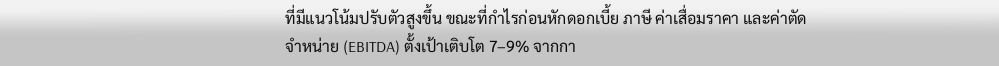ที่มีแนวโน้มปรับตัวสูงขึ้น ขณะที่กำไรก่อนหักดอกเบี้ย ภาษี ค่าเสื่อมราคา และค่าตัดจำหน่าย (EBITDA) ตั้งเป้าเติบโต 7–9% จากกา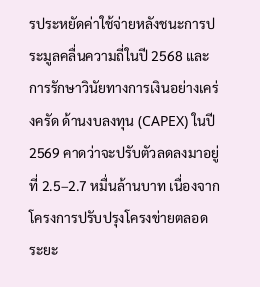รประหยัดค่าใช้จ่ายหลังชนะการประมูลคลื่นความถี่ในปี 2568 และการรักษาวินัยทางการเงินอย่างเคร่งครัด ด้านงบลงทุน (CAPEX) ในปี 2569 คาดว่าจะปรับตัวลดลงมาอยู่ที่ 2.5–2.7 หมื่นล้านบาท เนื่องจากโครงการปรับปรุงโครงข่ายตลอดระยะ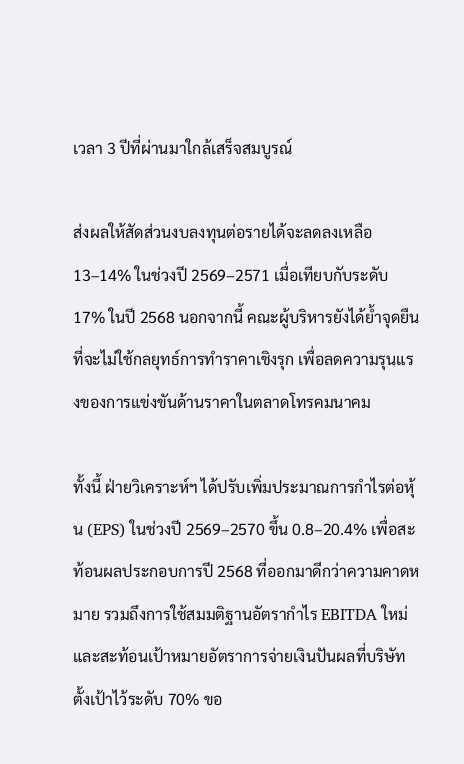เวลา 3 ปีที่ผ่านมาใกล้เสร็จสมบูรณ์

ส่งผลให้สัดส่วนงบลงทุนต่อรายได้จะลดลงเหลือ 13–14% ในช่วงปี 2569–2571 เมื่อเทียบกับระดับ 17% ในปี 2568 นอกจากนี้ คณะผู้บริหารยังได้ย้ำจุดยืนที่จะไม่ใช้กลยุทธ์การทำราคาเชิงรุก เพื่อลดความรุนแรงของการแข่งขันด้านราคาในตลาดโทรคมนาคม

ทั้งนี้ ฝ่ายวิเคราะห์ฯ ได้ปรับเพิ่มประมาณการกำไรต่อหุ้น (EPS) ในช่วงปี 2569–2570 ขึ้น 0.8–20.4% เพื่อสะท้อนผลประกอบการปี 2568 ที่ออกมาดีกว่าความคาดหมาย รวมถึงการใช้สมมติฐานอัตรากำไร EBITDA ใหม่ และสะท้อนเป้าหมายอัตราการจ่ายเงินปันผลที่บริษัทตั้งเป้าไว้ระดับ 70% ขอ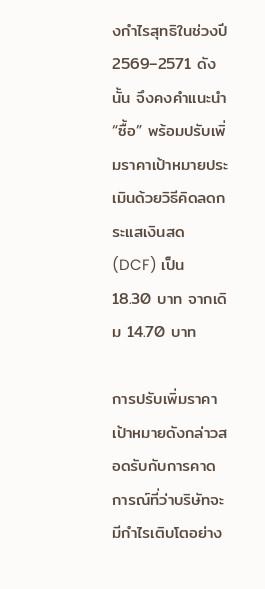งกำไรสุทธิในช่วงปี 2569–2571 ดังนั้น จึงคงคำแนะนำ “ซื้อ” พร้อมปรับเพิ่มราคาเป้าหมายประเมินด้วยวิธีคิดลดกระแสเงินสด (DCF) เป็น 18.30 บาท จากเดิม 14.70 บาท

การปรับเพิ่มราคาเป้าหมายดังกล่าวสอดรับกับการคาดการณ์ที่ว่าบริษัทจะมีกำไรเติบโตอย่าง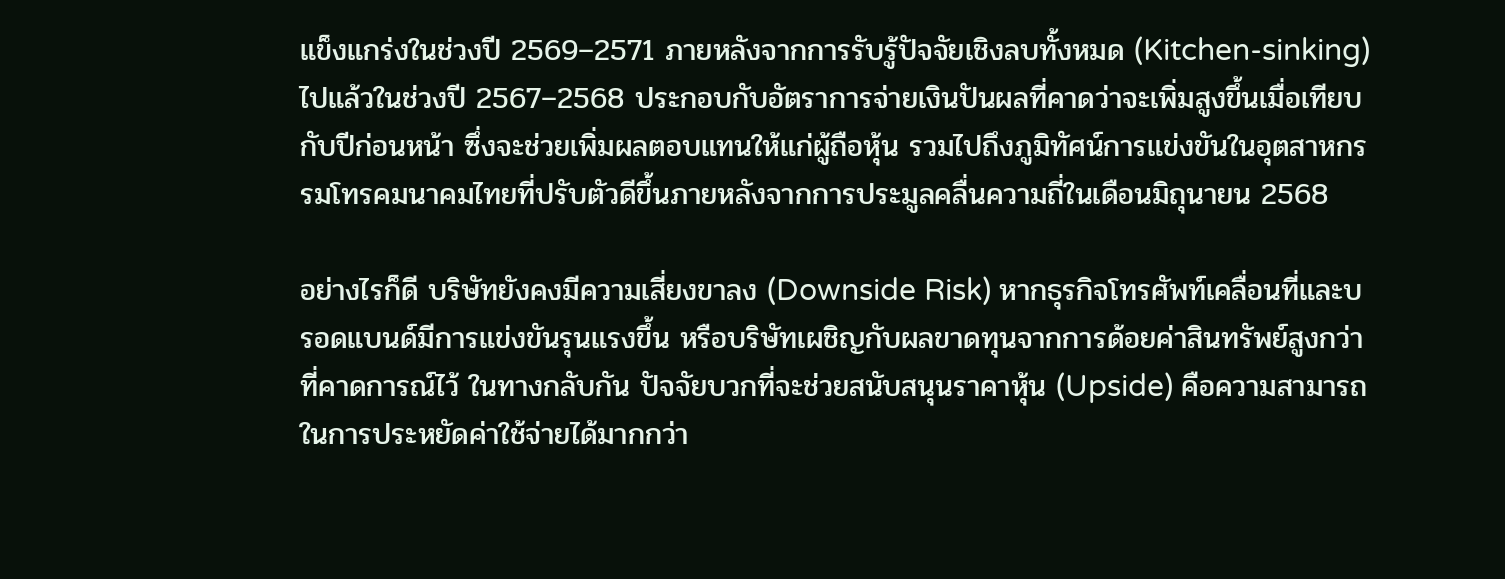แข็งแกร่งในช่วงปี 2569–2571 ภายหลังจากการรับรู้ปัจจัยเชิงลบทั้งหมด (Kitchen-sinking) ไปแล้วในช่วงปี 2567–2568 ประกอบกับอัตราการจ่ายเงินปันผลที่คาดว่าจะเพิ่มสูงขึ้นเมื่อเทียบกับปีก่อนหน้า ซึ่งจะช่วยเพิ่มผลตอบแทนให้แก่ผู้ถือหุ้น รวมไปถึงภูมิทัศน์การแข่งขันในอุตสาหกรรมโทรคมนาคมไทยที่ปรับตัวดีขึ้นภายหลังจากการประมูลคลื่นความถี่ในเดือนมิถุนายน 2568

อย่างไรก็ดี บริษัทยังคงมีความเสี่ยงขาลง (Downside Risk) หากธุรกิจโทรศัพท์เคลื่อนที่และบรอดแบนด์มีการแข่งขันรุนแรงขึ้น หรือบริษัทเผชิญกับผลขาดทุนจากการด้อยค่าสินทรัพย์สูงกว่าที่คาดการณ์ไว้ ในทางกลับกัน ปัจจัยบวกที่จะช่วยสนับสนุนราคาหุ้น (Upside) คือความสามารถในการประหยัดค่าใช้จ่ายได้มากกว่า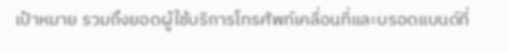เป้าหมาย รวมถึงยอดผู้ใช้บริการโทรศัพท์เคลื่อนที่และบรอดแบนด์ที่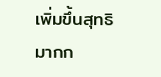เพิ่มขึ้นสุทธิมากก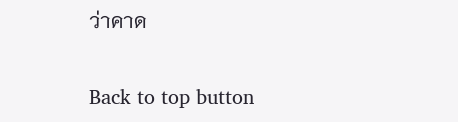ว่าคาด

Back to top button